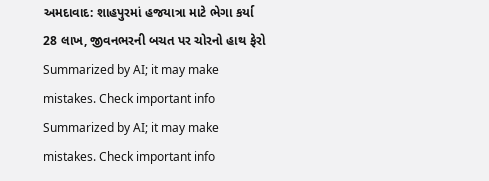અમદાવાદ: શાહપુરમાં હજયાત્રા માટે ભેગા કર્યા 28 લાખ, જીવનભરની બચત પર ચોરનો હાથ ફેરો
Summarized by AI; it may make mistakes. Check important info
Summarized by AI; it may make mistakes. Check important info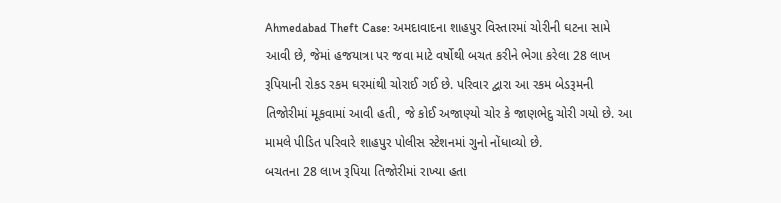Ahmedabad Theft Case: અમદાવાદના શાહપુર વિસ્તારમાં ચોરીની ઘટના સામે આવી છે, જેમાં હજયાત્રા પર જવા માટે વર્ષોથી બચત કરીને ભેગા કરેલા 28 લાખ રૂપિયાની રોકડ રકમ ઘરમાંથી ચોરાઈ ગઈ છે. પરિવાર દ્વારા આ રકમ બેડરૂમની તિજોરીમાં મૂકવામાં આવી હતી, જે કોઈ અજાણ્યો ચોર કે જાણભેદુ ચોરી ગયો છે. આ મામલે પીડિત પરિવારે શાહપુર પોલીસ સ્ટેશનમાં ગુનો નોંધાવ્યો છે.
બચતના 28 લાખ રૂપિયા તિજોરીમાં રાખ્યા હતા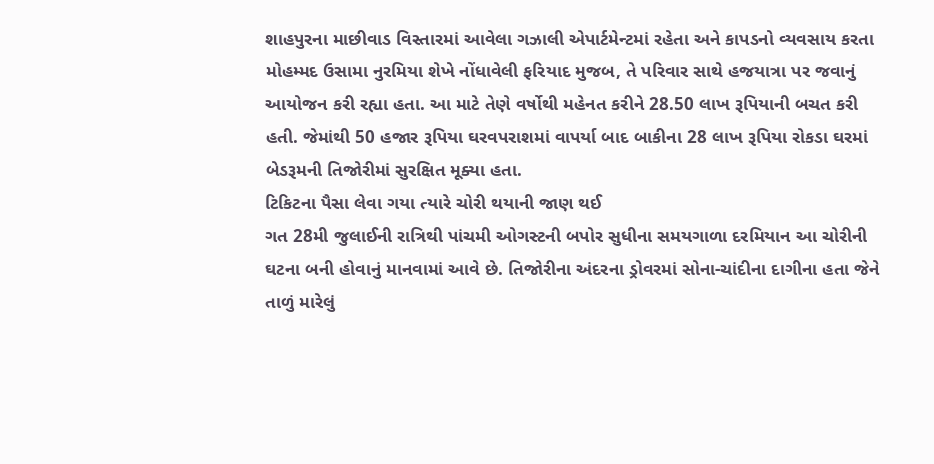શાહપુરના માછીવાડ વિસ્તારમાં આવેલા ગઝાલી એપાર્ટમેન્ટમાં રહેતા અને કાપડનો વ્યવસાય કરતા મોહમ્મદ ઉસામા નુરમિયા શેખે નોંધાવેલી ફરિયાદ મુજબ, તે પરિવાર સાથે હજયાત્રા પર જવાનું આયોજન કરી રહ્યા હતા. આ માટે તેણે વર્ષોથી મહેનત કરીને 28.50 લાખ રૂપિયાની બચત કરી હતી. જેમાંથી 50 હજાર રૂપિયા ઘરવપરાશમાં વાપર્યા બાદ બાકીના 28 લાખ રૂપિયા રોકડા ઘરમાં બેડરૂમની તિજોરીમાં સુરક્ષિત મૂક્યા હતા.
ટિકિટના પૈસા લેવા ગયા ત્યારે ચોરી થયાની જાણ થઈ
ગત 28મી જુલાઈની રાત્રિથી પાંચમી ઓગસ્ટની બપોર સુધીના સમયગાળા દરમિયાન આ ચોરીની ઘટના બની હોવાનું માનવામાં આવે છે. તિજોરીના અંદરના ડ્રોવરમાં સોના-ચાંદીના દાગીના હતા જેને તાળું મારેલું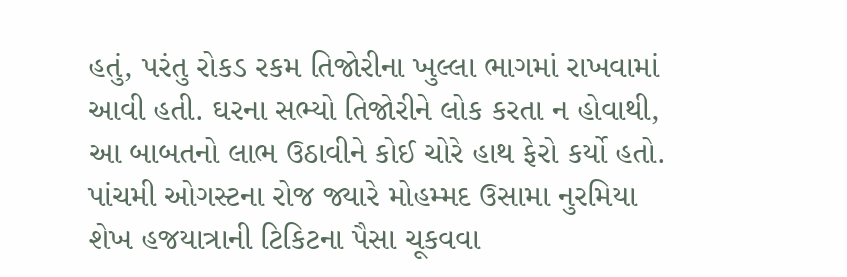હતું, પરંતુ રોકડ રકમ તિજોરીના ખુલ્લા ભાગમાં રાખવામાં આવી હતી. ઘરના સભ્યો તિજોરીને લોક કરતા ન હોવાથી, આ બાબતનો લાભ ઉઠાવીને કોઈ ચોરે હાથ ફેરો કર્યો હતો. પાંચમી ઓગસ્ટના રોજ જ્યારે મોહમ્મદ ઉસામા નુરમિયા શેખ હજયાત્રાની ટિકિટના પૈસા ચૂકવવા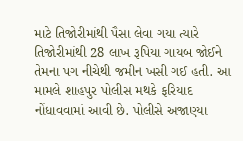માટે તિજોરીમાંથી પૈસા લેવા ગયા ત્યારે તિજોરીમાંથી 28 લાખ રૂપિયા ગાયબ જોઈને તેમના પગ નીચેથી જમીન ખસી ગઈ હતી. આ મામલે શાહપુર પોલીસ મથકે ફરિયાદ નોંધાવવામાં આવી છે. પોલીસે અજાણ્યા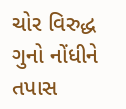ચોર વિરુદ્ધ ગુનો નોંધીને તપાસ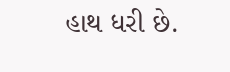હાથ ધરી છે.